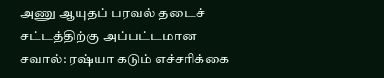அணு ஆயுதப் பரவல் தடைச் சட்டத்திற்கு அப்பட்டமான சவால்: ரஷ்யா கடும் எச்சரிக்கை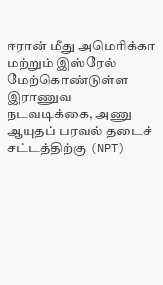ஈரான் மீது அமெரிக்கா மற்றும் இஸ்ரேல் மேற்கொண்டுள்ள இராணுவ நடவடிக்கை, அணு ஆயுதப் பரவல் தடைச் சட்டத்திற்கு (NPT)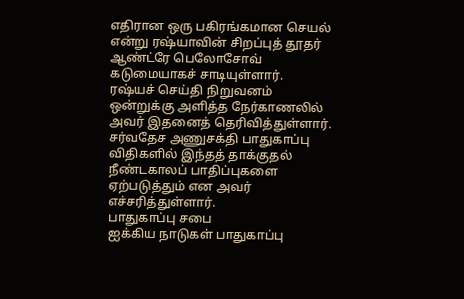எதிரான ஒரு பகிரங்கமான செயல் என்று ரஷ்யாவின் சிறப்புத் தூதர் ஆண்ட்ரே பெலோசோவ் கடுமையாகச் சாடியுள்ளார்.
ரஷ்யச் செய்தி நிறுவனம் ஒன்றுக்கு அளித்த நேர்காணலில் அவர் இதனைத் தெரிவித்துள்ளார்.
சர்வதேச அணுசக்தி பாதுகாப்பு விதிகளில் இந்தத் தாக்குதல் நீண்டகாலப் பாதிப்புகளை ஏற்படுத்தும் என அவர் எச்சரித்துள்ளார்.
பாதுகாப்பு சபை
ஐக்கிய நாடுகள் பாதுகாப்பு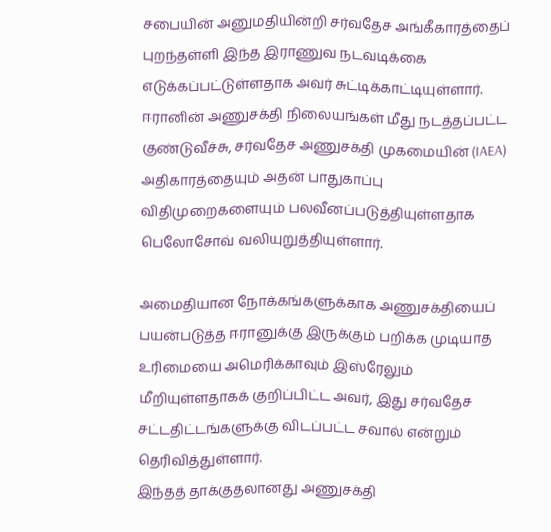சபையின் அனுமதியின்றி சர்வதேச அங்கீகாரத்தைப் புறந்தள்ளி இந்த இராணுவ நடவடிக்கை எடுக்கப்பட்டுள்ளதாக அவர் சுட்டிக்காட்டியுள்ளார்.
ஈரானின் அணுசக்தி நிலையங்கள் மீது நடத்தப்பட்ட குண்டுவீச்சு, சர்வதேச அணுசக்தி முகமையின் (IAEA) அதிகாரத்தையும் அதன் பாதுகாப்பு விதிமுறைகளையும் பலவீனப்படுத்தியுள்ளதாக பெலோசோவ் வலியுறுத்தியுள்ளார்.

அமைதியான நோக்கங்களுக்காக அணுசக்தியைப் பயன்படுத்த ஈரானுக்கு இருக்கும் பறிக்க முடியாத உரிமையை அமெரிக்காவும் இஸ்ரேலும் மீறியுள்ளதாகக் குறிப்பிட்ட அவர், இது சர்வதேச சட்டதிட்டங்களுக்கு விடப்பட்ட சவால் என்றும் தெரிவித்துள்ளார்.
இந்தத் தாக்குதலானது அணுசக்தி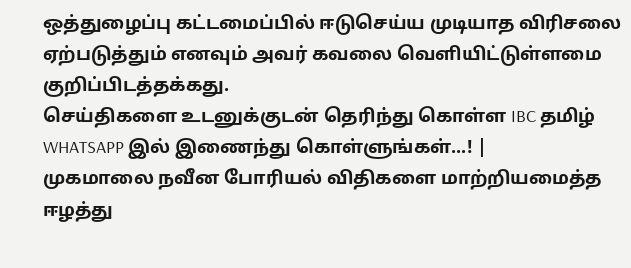ஒத்துழைப்பு கட்டமைப்பில் ஈடுசெய்ய முடியாத விரிசலை ஏற்படுத்தும் எனவும் அவர் கவலை வெளியிட்டுள்ளமை குறிப்பிடத்தக்கது.
செய்திகளை உடனுக்குடன் தெரிந்து கொள்ள IBC தமிழ் WHATSAPP இல் இணைந்து கொள்ளுங்கள்...! |
முகமாலை நவீன போரியல் விதிகளை மாற்றியமைத்த ஈழத்து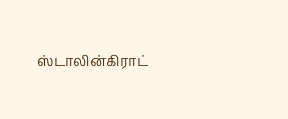ஸ்டாலின்கிராட்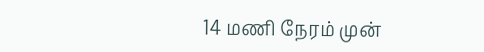14 மணி நேரம் முன்